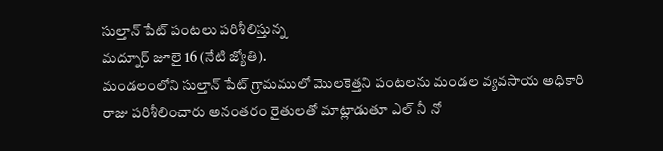సుల్తాన్ పేట్ పంటలు పరిశీలిస్తున్న
మద్నూర్ జూలై 16 (నేటి జ్యోతి).
మండలంలోని సుల్తాన్ పేట్ గ్రామములో మొలకెత్తని పంటలను మండల వ్యవసాయ అధికారి రాజు పరిశీలించారు అనంతరం రైతులతో మాట్లాడుతూ ఎల్ నీ నో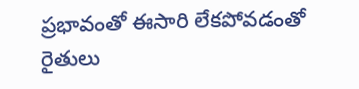ప్రభావంతో ఈసారి లేకపోవడంతో రైతులు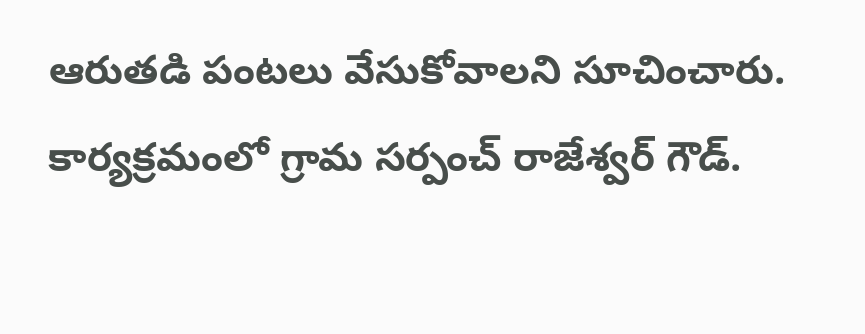ఆరుతడి పంటలు వేసుకోవాలని సూచించారు. కార్యక్రమంలో గ్రామ సర్పంచ్ రాజేశ్వర్ గౌడ్.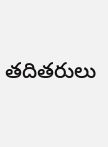తదితరులు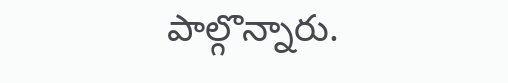పాల్గొన్నారు.